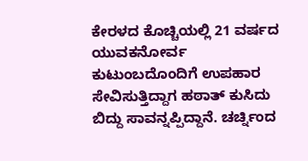ಕೇರಳದ ಕೊಚ್ಚಿಯಲ್ಲಿ 21 ವರ್ಷದ ಯುವಕನೋರ್ವ ಕುಟುಂಬದೊಂದಿಗೆ ಉಪಹಾರ ಸೇವಿಸುತ್ತಿದ್ದಾಗ ಹಠಾತ್ ಕುಸಿದು ಬಿದ್ದು ಸಾವನ್ನಪ್ಪಿದ್ದಾನೆ. ಚರ್ಚ್ನಿಂದ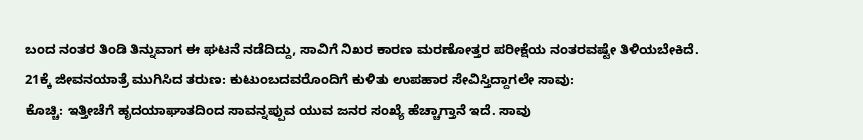ಬಂದ ನಂತರ ತಿಂಡಿ ತಿನ್ನುವಾಗ ಈ ಘಟನೆ ನಡೆದಿದ್ದು, ಸಾವಿಗೆ ನಿಖರ ಕಾರಣ ಮರಣೋತ್ತರ ಪರೀಕ್ಷೆಯ ನಂತರವಷ್ಟೇ ತಿಳಿಯಬೇಕಿದೆ.
21ಕ್ಕೆ ಜೀವನಯಾತ್ರೆ ಮುಗಿಸಿದ ತರುಣ: ಕುಟುಂಬದವರೊಂದಿಗೆ ಕುಳಿತು ಉಪಹಾರ ಸೇವಿಸ್ತಿದ್ದಾಗಲೇ ಸಾವು:
ಕೊಚ್ಚಿ: ಇತ್ತೀಚೆಗೆ ಹೃದಯಾಘಾತದಿಂದ ಸಾವನ್ನಪ್ಪುವ ಯುವ ಜನರ ಸಂಖ್ಯೆ ಹೆಚ್ಚಾಗ್ತಾನೆ ಇದೆ. ಸಾವು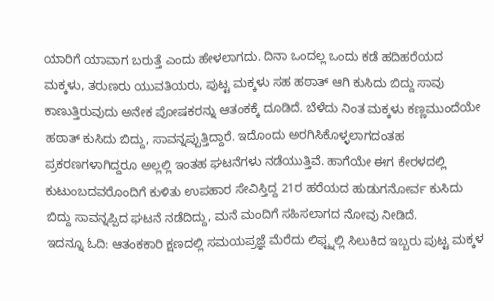ಯಾರಿಗೆ ಯಾವಾಗ ಬರುತ್ತೆ ಎಂದು ಹೇಳಲಾಗದು. ದಿನಾ ಒಂದಲ್ಲ ಒಂದು ಕಡೆ ಹದಿಹರೆಯದ ಮಕ್ಕಳು, ತರುಣರು ಯುವತಿಯರು, ಪುಟ್ಟ ಮಕ್ಕಳು ಸಹ ಹಠಾತ್ ಆಗಿ ಕುಸಿದು ಬಿದ್ದು ಸಾವು ಕಾಣುತ್ತಿರುವುದು ಅನೇಕ ಪೋಷಕರನ್ನು ಆತಂಕಕ್ಕೆ ದೂಡಿದೆ. ಬೆಳೆದು ನಿಂತ ಮಕ್ಕಳು ಕಣ್ಣಮುಂದೆಯೇ ಹಠಾತ್ ಕುಸಿದು ಬಿದ್ದು, ಸಾವನ್ನಪ್ಪುತ್ತಿದ್ದಾರೆ. ಇದೊಂದು ಅರಗಿಸಿಕೊಳ್ಳಲಾಗದಂತಹ ಪ್ರಕರಣಗಳಾಗಿದ್ದರೂ ಅಲ್ಲಲ್ಲಿ ಇಂತಹ ಘಟನೆಗಳು ನಡೆಯುತ್ತಿವೆ. ಹಾಗೆಯೇ ಈಗ ಕೇರಳದಲ್ಲಿ ಕುಟುಂಬದವರೊಂದಿಗೆ ಕುಳಿತು ಉಪಹಾರ ಸೇವಿಸ್ತಿದ್ದ 21ರ ಹರೆಯದ ಹುಡುಗನೋರ್ವ ಕುಸಿದು ಬಿದ್ದು ಸಾವನ್ನಪ್ಪಿದ ಘಟನೆ ನಡೆದಿದ್ದು, ಮನೆ ಮಂದಿಗೆ ಸಹಿಸಲಾಗದ ನೋವು ನೀಡಿದೆ.
ಇದನ್ನೂ ಓದಿ: ಆತಂಕಕಾರಿ ಕ್ಷಣದಲ್ಲಿ ಸಮಯಪ್ರಜ್ಞೆ ಮೆರೆದು ಲಿಫ್ಟ್ನಲ್ಲಿ ಸಿಲುಕಿದ ಇಬ್ಬರು ಪುಟ್ಟ ಮಕ್ಕಳ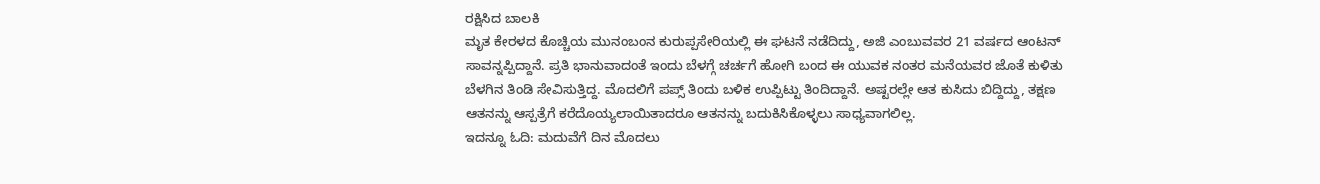ರಕ್ಷಿಸಿದ ಬಾಲಕಿ
ಮೃತ ಕೇರಳದ ಕೊಚ್ಚಿಯ ಮುನಂಬಂನ ಕುರುಪ್ಪಸೇರಿಯಲ್ಲಿ ಈ ಘಟನೆ ನಡೆದಿದ್ದು, ಅಜಿ ಎಂಬುವವರ 21 ವರ್ಷದ ಆಂಟನ್ ಸಾವನ್ನಪ್ಪಿದ್ದಾನೆ. ಪ್ರತಿ ಭಾನುವಾದಂತೆ ಇಂದು ಬೆಳಗ್ಗೆ ಚರ್ಚಗೆ ಹೋಗಿ ಬಂದ ಈ ಯುವಕ ನಂತರ ಮನೆಯವರ ಜೊತೆ ಕುಳಿತು ಬೆಳಗಿನ ತಿಂಡಿ ಸೇವಿಸುತ್ತಿದ್ದ. ಮೊದಲಿಗೆ ಪಪ್ಸ್ ತಿಂದು ಬಳಿಕ ಉಪ್ಪಿಟ್ಟು ತಿಂದಿದ್ದಾನೆ. ಅಷ್ಟರಲ್ಲೇ ಆತ ಕುಸಿದು ಬಿದ್ದಿದ್ದು, ತಕ್ಷಣ ಆತನನ್ನು ಆಸ್ಪತ್ರೆಗೆ ಕರೆದೊಯ್ಯಲಾಯಿತಾದರೂ ಆತನನ್ನು ಬದುಕಿಸಿಕೊಳ್ಳಲು ಸಾಧ್ಯವಾಗಲಿಲ್ಲ.
ಇದನ್ನೂ ಓದಿ: ಮದುವೆಗೆ ದಿನ ಮೊದಲು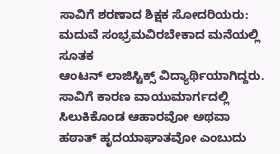ಸಾವಿಗೆ ಶರಣಾದ ಶಿಕ್ಷಕ ಸೋದರಿಯರು: ಮದುವೆ ಸಂಭ್ರಮವಿರಬೇಕಾದ ಮನೆಯಲ್ಲಿ ಸೂತಕ
ಆಂಟನ್ ಲಾಜಿಸ್ಟಿಕ್ಸ್ ವಿದ್ಯಾರ್ಥಿಯಾಗಿದ್ದರು. ಸಾವಿಗೆ ಕಾರಣ ವಾಯುಮಾರ್ಗದಲ್ಲಿ ಸಿಲುಕಿಕೊಂಡ ಆಹಾರವೋ ಅಥವಾ ಹಠಾತ್ ಹೃದಯಾಘಾತವೋ ಎಂಬುದು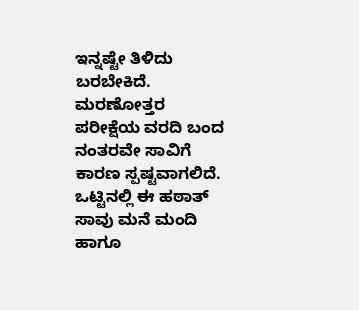ಇನ್ನಷ್ಟೇ ತಿಳಿದು ಬರಬೇಕಿದೆ. ಮರಣೋತ್ತರ ಪರೀಕ್ಷೆಯ ವರದಿ ಬಂದ ನಂತರವೇ ಸಾವಿಗೆ ಕಾರಣ ಸ್ಪಷ್ಟವಾಗಲಿದೆ. ಒಟ್ಟಿನಲ್ಲಿ ಈ ಹಠಾತ್ ಸಾವು ಮನೆ ಮಂದಿ ಹಾಗೂ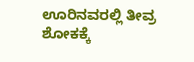ಊರಿನವರಲ್ಲಿ ತೀವ್ರ ಶೋಕಕ್ಕೆ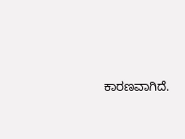ಕಾರಣವಾಗಿದೆ.